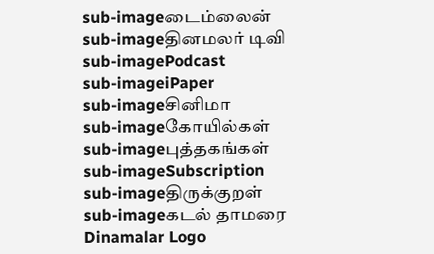sub-imageடைம்லைன்
sub-imageதினமலர் டிவி
sub-imagePodcast
sub-imageiPaper
sub-imageசினிமா
sub-imageகோயில்கள்
sub-imageபுத்தகங்கள்
sub-imageSubscription
sub-imageதிருக்குறள்
sub-imageகடல் தாமரை
Dinamalar Logo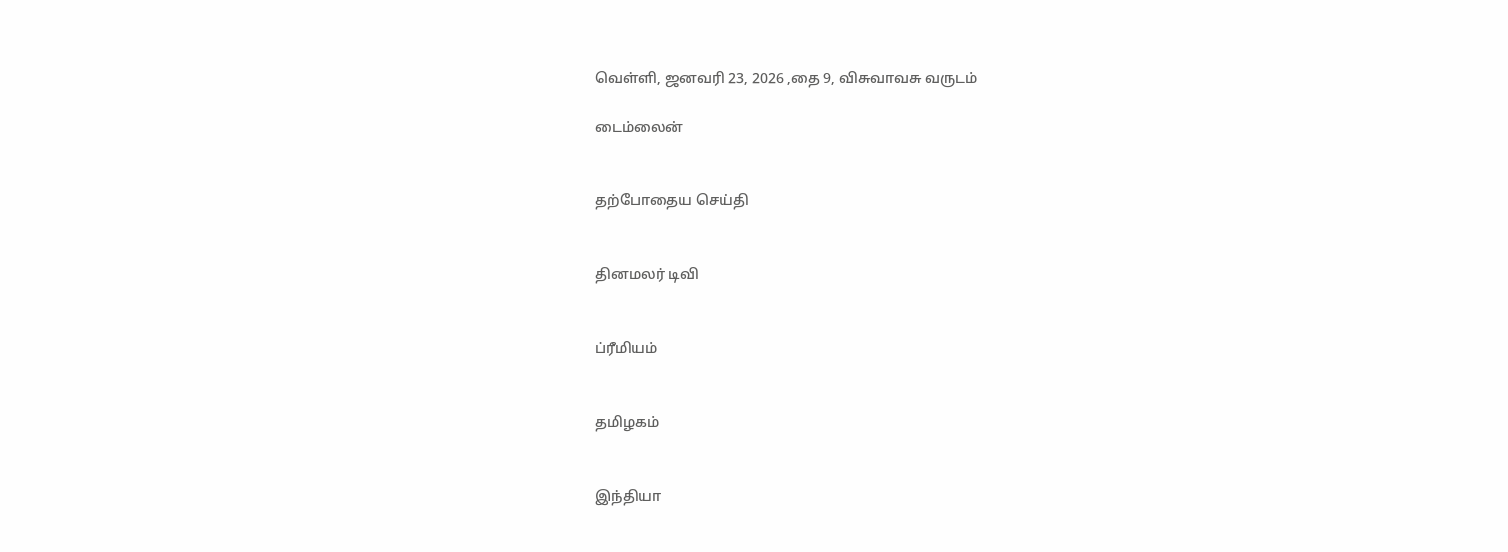வெள்ளி, ஜனவரி 23, 2026 ,தை 9, விசுவாவசு வருடம்

டைம்லைன்


தற்போதைய செய்தி


தினமலர் டிவி


ப்ரீமியம்


தமிழகம்


இந்தியா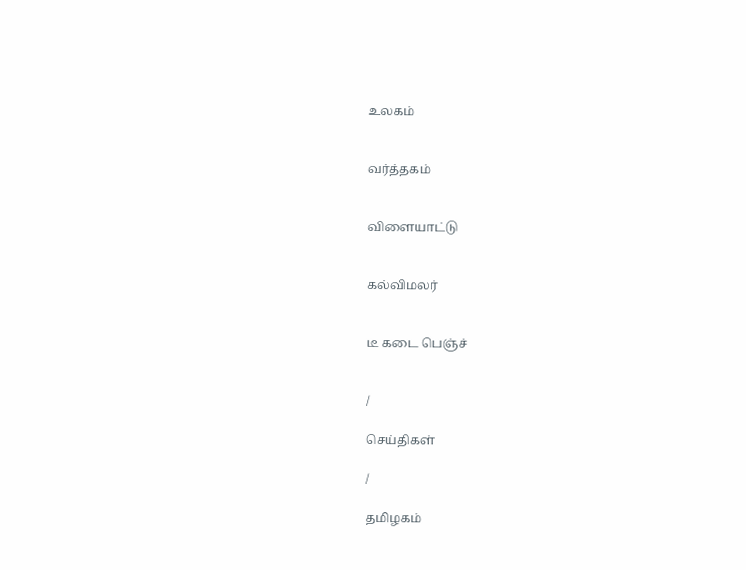உலகம்


வர்த்தகம்


விளையாட்டு


கல்விமலர்


டீ கடை பெஞ்ச்


/

செய்திகள்

/

தமிழகம்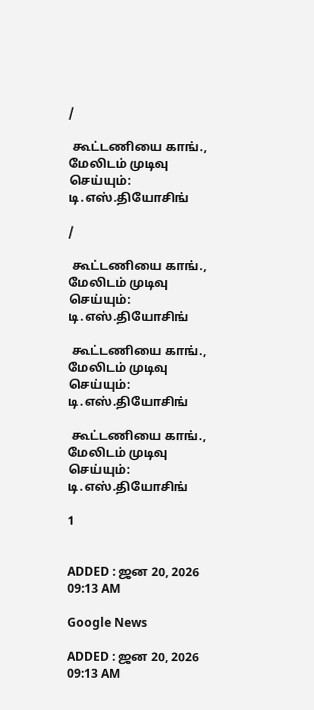/

 கூட்டணியை காங்., மேலிடம் முடிவு செய்யும்: டி.எஸ்.தியோசிங்

/

 கூட்டணியை காங்., மேலிடம் முடிவு செய்யும்: டி.எஸ்.தியோசிங்

 கூட்டணியை காங்., மேலிடம் முடிவு செய்யும்: டி.எஸ்.தியோசிங்

 கூட்டணியை காங்., மேலிடம் முடிவு செய்யும்: டி.எஸ்.தியோசிங்

1


ADDED : ஜன 20, 2026 09:13 AM

Google News

ADDED : ஜன 20, 2026 09:13 AM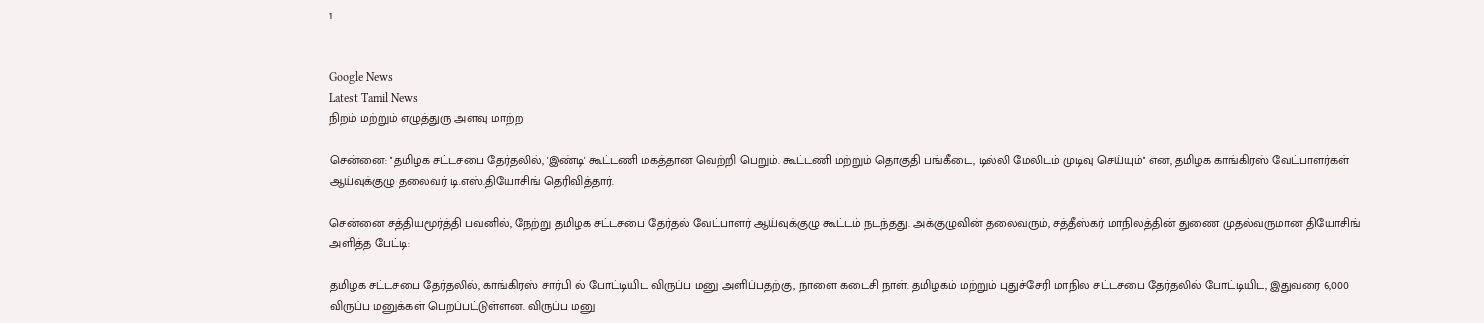1


Google News
Latest Tamil News
நிறம் மற்றும் எழுத்துரு அளவு மாற்ற

சென்னை: ''தமிழக சட்டசபை தேர்தலில், 'இண்டி' கூட்டணி மகத்தான வெற்றி பெறும். கூட்டணி மற்றும் தொகுதி பங்கீடை, டில்லி மேலிடம் முடிவு செய்யும்'' என, தமிழக காங்கிரஸ் வேட்பாளர்கள் ஆய்வுக்குழு தலைவர் டி.எஸ்.தியோசிங் தெரிவித்தார்.

சென்னை சத்தியமூர்த்தி பவனில், நேற்று தமிழக சட்டசபை தேர்தல் வேட்பாளர் ஆய்வுக்குழு கூட்டம் நடந்தது. அக்குழுவின் தலைவரும், சத்தீஸ்கர் மாநிலத்தின் துணை முதல்வருமான தியோசிங் அளித்த பேட்டி:

தமிழக சட்டசபை தேர்தலில், காங்கிரஸ் சார்பி ல் போட்டியிட விருப்ப மனு அளிப்பதற்கு, நாளை கடைசி நாள். தமிழகம் மற்றும் புதுச்சேரி மாநில சட்டசபை தேர்தலில் போட்டியிட, இதுவரை 6,000 விருப்ப மனுக்கள் பெறப்பட்டுள்ளன. விருப்ப மனு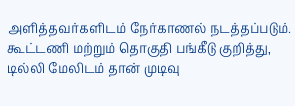அளித்தவர்களிடம் நேர்காணல் நடத்தப்படும். கூட்டணி மற்றும் தொகுதி பங்கீடு குறித்து, டில்லி மேலிடம் தான் முடிவு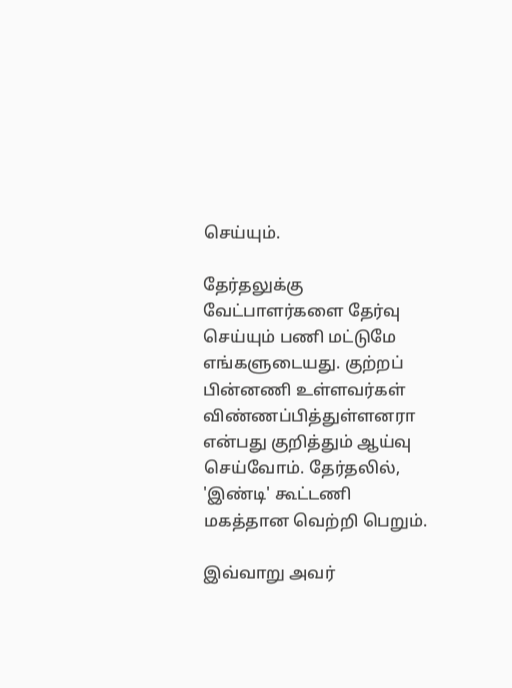செய்யும்.

தேர்தலுக்கு வேட்பாளர்களை தேர்வு செய்யும் பணி மட்டுமே எங்களுடையது. குற்றப் பின்னணி உள்ளவர்கள் விண்ணப்பித்துள்ளனரா என்பது குறித்தும் ஆய்வு செய்வோம். தேர்தலில், 'இண்டி' கூட்டணி மகத்தான வெற்றி பெறும்.

இவ்வாறு அவர்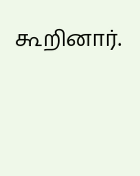கூறினார்.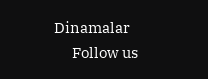Dinamalar
      Follow us